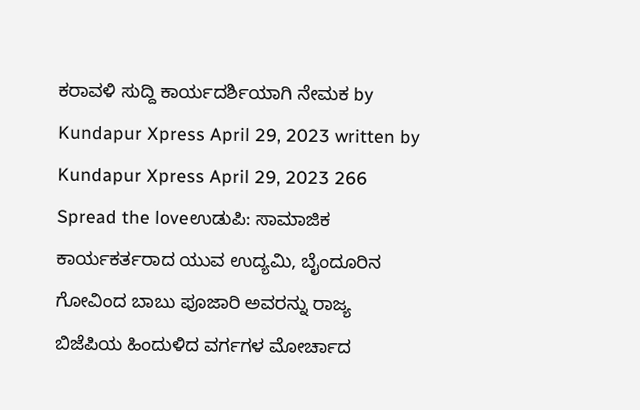ಕರಾವಳಿ ಸುದ್ದಿ ಕಾರ್ಯದರ್ಶಿಯಾಗಿ ನೇಮಕ by Kundapur Xpress April 29, 2023 written by Kundapur Xpress April 29, 2023 266 Spread the loveಉಡುಪಿ: ಸಾಮಾಜಿಕ ಕಾರ್ಯಕರ್ತರಾದ ಯುವ ಉದ್ಯಮಿ, ಬೈಂದೂರಿನ ಗೋವಿಂದ ಬಾಬು ಪೂಜಾರಿ ಅವರನ್ನು ರಾಜ್ಯ ಬಿಜೆಪಿಯ ಹಿಂದುಳಿದ ವರ್ಗಗಳ ಮೋರ್ಚಾದ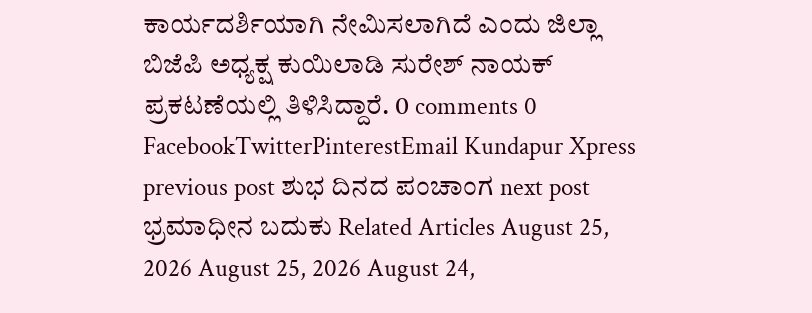ಕಾರ್ಯದರ್ಶಿಯಾಗಿ ನೇಮಿಸಲಾಗಿದೆ ಎಂದು ಜಿಲ್ಲಾ ಬಿಜೆಪಿ ಅಧ್ಯಕ್ಷ ಕುಯಿಲಾಡಿ ಸುರೇಶ್ ನಾಯಕ್ ಪ್ರಕಟಣೆಯಲ್ಲಿ ತಿಳಿಸಿದ್ದಾರೆ. 0 comments 0 FacebookTwitterPinterestEmail Kundapur Xpress previous post ಶುಭ ದಿನದ ಪಂಚಾಂಗ next post ಭ್ರಮಾಧೀನ ಬದುಕು Related Articles August 25, 2026 August 25, 2026 August 24,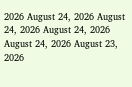2026 August 24, 2026 August 24, 2026 August 24, 2026 August 24, 2026 August 23, 2026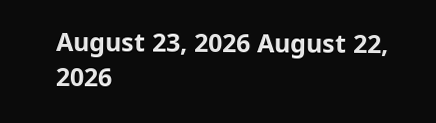August 23, 2026 August 22, 2026